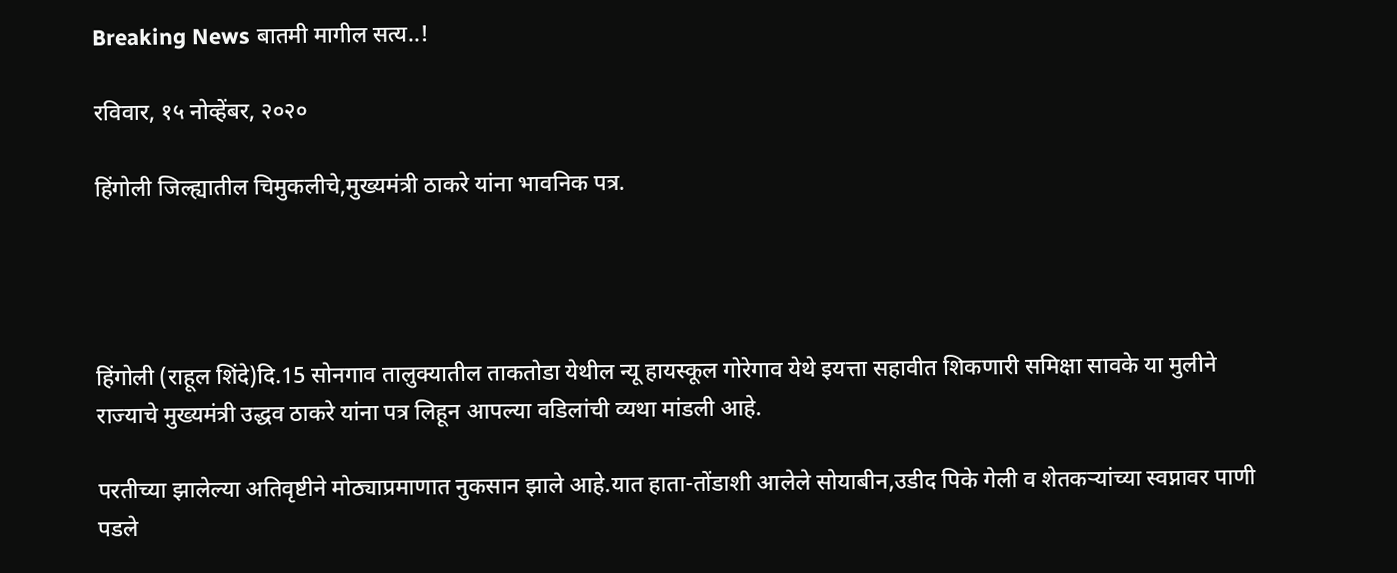Breaking News बातमी मागील सत्य..!

रविवार, १५ नोव्हेंबर, २०२०

हिंगोली जिल्ह्यातील चिमुकलीचे,मुख्यमंत्री ठाकरे यांना भावनिक पत्र.




हिंगोली (राहूल शिंदे)दि.15 सोनगाव तालुक्यातील ताकतोडा येथील न्यू हायस्कूल गोरेगाव येथे इयत्ता सहावीत शिकणारी समिक्षा सावके या मुलीने राज्याचे मुख्यमंत्री उद्धव ठाकरे यांना पत्र लिहून आपल्या वडिलांची व्यथा मांडली आहे.

परतीच्या झालेल्या अतिवृष्टीने मोठ्याप्रमाणात नुकसान झाले आहे.यात हाता-तोंडाशी आलेले सोयाबीन,उडीद पिके गेली व शेतकऱ्यांच्या स्वप्नावर पाणी पडले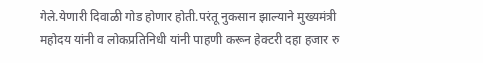गेले.येणारी दिवाळी गोड होणार होती.परंतू नुकसान झाल्याने मुख्यमंत्री महोदय यांनी व लोकप्रतिनिधी यांनी पाहणी करून हेक्टरी दहा हजार रु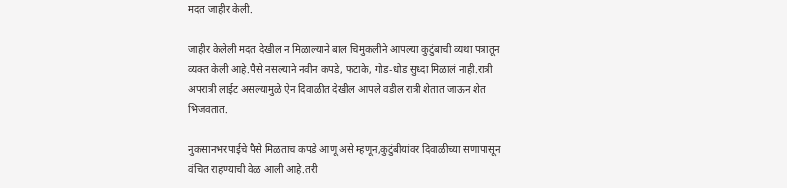मदत जाहीर केली.

जाहीर केलेली मदत देखील न मिळाल्याने बाल चिमुकलीने आपल्या कुटुंबाची व्यथा पत्रातून व्यक्त केली आहे.पैसे नसल्याने नवीन कपडे, फटाके, गोड-धोड सुध्दा मिळालं नाही.रात्री अपरात्री लाईट असल्यामुळे ऐन दिवाळीत देखील आपले वडील रात्री शेतात जाऊन शेत भिजवतात.

नुकसानभरपाईचे पैसे मिळताच कपडे आणू असे म्हणून,कुटुंबीयांवर दिवाळीच्या सणापासून वंचित राहण्याची वेळ आली आहे.तरी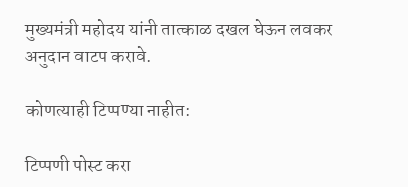मुख्यमंत्री महोदय यांनी तात्काळ दखल घेऊन लवकर अनुदान वाटप करावे.

कोणत्याही टिप्पण्‍या नाहीत:

टिप्पणी पोस्ट करा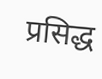प्रसिद्ध